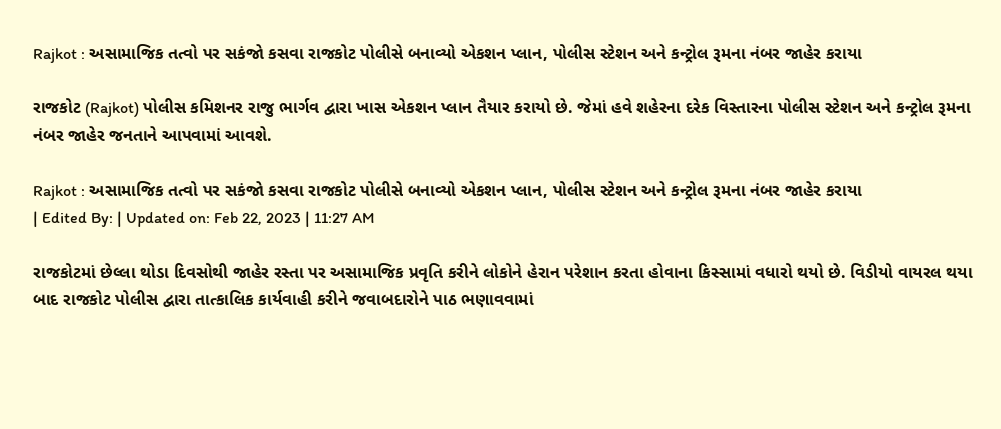Rajkot : અસામાજિક તત્વો પર સકંજો કસવા રાજકોટ પોલીસે બનાવ્યો એકશન પ્લાન, પોલીસ સ્ટેશન અને કન્ટ્રોલ રૂમના નંબર જાહેર કરાયા

રાજકોટ (Rajkot) પોલીસ કમિશનર રાજુ ભાર્ગવ દ્વારા ખાસ એકશન પ્લાન તૈયાર કરાયો છે. જેમાં હવે શહેરના દરેક વિસ્તારના પોલીસ સ્ટેશન અને કન્ટ્રોલ રૂમના નંબર જાહેર જનતાને આપવામાં આવશે.

Rajkot : અસામાજિક તત્વો પર સકંજો કસવા રાજકોટ પોલીસે બનાવ્યો એકશન પ્લાન, પોલીસ સ્ટેશન અને કન્ટ્રોલ રૂમના નંબર જાહેર કરાયા
| Edited By: | Updated on: Feb 22, 2023 | 11:27 AM

રાજકોટમાં છેલ્લા થોડા દિવસોથી જાહેર રસ્તા પર અસામાજિક પ્રવૃતિ કરીને લોકોને હેરાન પરેશાન કરતા હોવાના કિસ્સામાં વધારો થયો છે. વિડીયો વાયરલ થયા બાદ રાજકોટ પોલીસ દ્વારા તાત્કાલિક કાર્યવાહી કરીને જવાબદારોને પાઠ ભણાવવામાં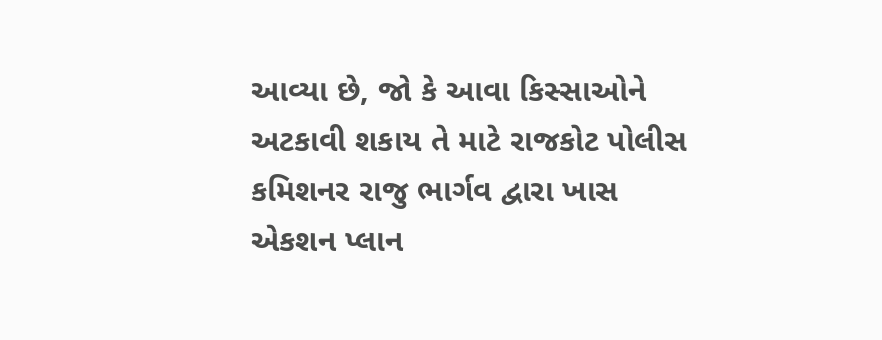આવ્યા છે, જો કે આવા કિસ્સાઓને અટકાવી શકાય તે માટે રાજકોટ પોલીસ કમિશનર રાજુ ભાર્ગવ દ્વારા ખાસ એકશન પ્લાન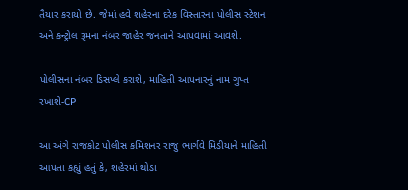તૈયાર કરાયો છે. જેમાં હવે શહેરના દરેક વિસ્તારના પોલીસ સ્ટેશન અને કન્ટ્રોલ રૂમના નંબર જાહેર જનતાને આપવામાં આવશે.

પોલીસના નંબર ડિસપ્લે કરાશે, માહિતી આપનારનું નામ ગુપ્ત રખાશે-CP

આ અંગે રાજકોટ પોલીસ કમિશનર રાજુ ભાર્ગવે મિડીયાને માહિતી આપતા કહ્યું હતું કે, શહેરમાં થોડા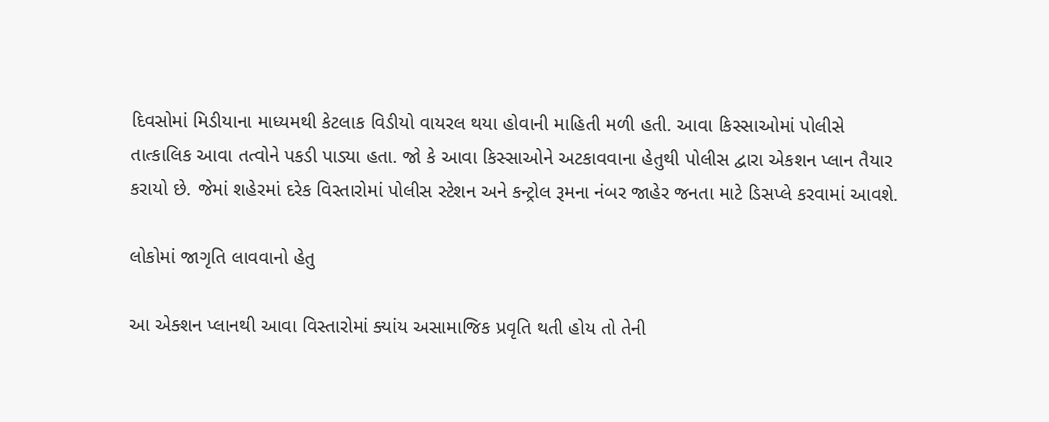દિવસોમાં મિડીયાના માધ્યમથી કેટલાક વિડીયો વાયરલ થયા હોવાની માહિતી મળી હતી. આવા કિસ્સાઓમાં પોલીસે તાત્કાલિક આવા તત્વોને પકડી પાડ્યા હતા. જો કે આવા કિસ્સાઓને અટકાવવાના હેતુથી પોલીસ દ્વારા એકશન પ્લાન તૈયાર કરાયો છે. જેમાં શહેરમાં દરેક વિસ્તારોમાં પોલીસ સ્ટેશન અને કન્ટ્રોલ રૂમના નંબર જાહેર જનતા માટે ડિસપ્લે કરવામાં આવશે.

લોકોમાં જાગૃતિ લાવવાનો હેતુ

આ એક્શન પ્લાનથી આવા વિસ્તારોમાં ક્યાંય અસામાજિક પ્રવૃતિ થતી હોય તો તેની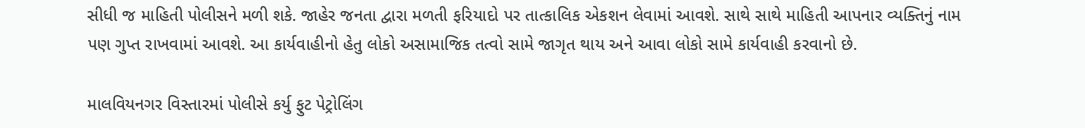સીધી જ માહિતી પોલીસને મળી શકે. જાહેર જનતા દ્વારા મળતી ફરિયાદો પર તાત્કાલિક એકશન લેવામાં આવશે. સાથે સાથે માહિતી આપનાર વ્યક્તિનું નામ પણ ગુપ્ત રાખવામાં આવશે. આ કાર્યવાહીનો હેતુ લોકો અસામાજિક તત્વો સામે જાગૃત થાય અને આવા લોકો સામે કાર્યવાહી કરવાનો છે.

માલવિયનગર વિસ્તારમાં પોલીસે કર્યુ ફુટ પેટ્રોલિંગ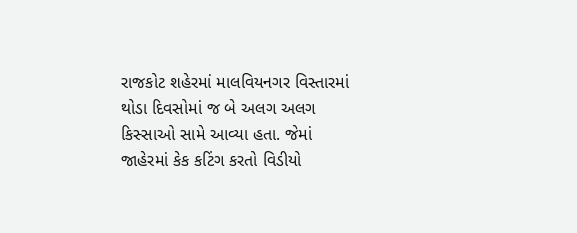રાજકોટ શહેરમાં માલવિયનગર વિસ્તારમાં થોડા દિવસોમાં જ બે અલગ અલગ કિસ્સાઓ સામે આવ્યા હતા. જેમાં જાહેરમાં કેક કટિંગ કરતો વિડીયો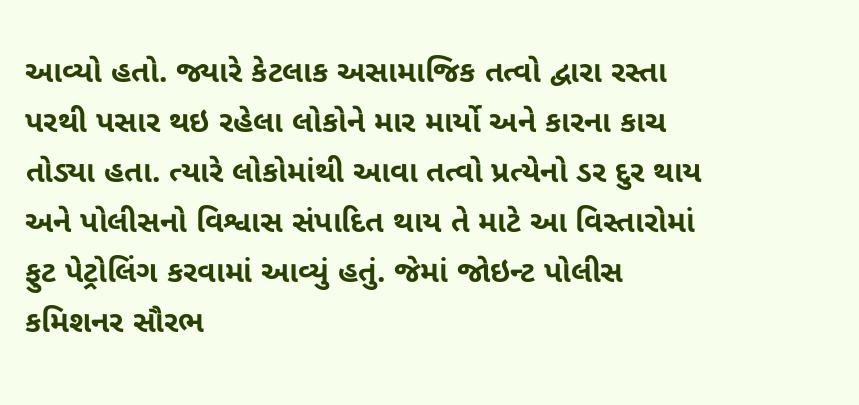આવ્યો હતો. જ્યારે કેટલાક અસામાજિક તત્વો દ્વારા રસ્તા પરથી પસાર થઇ રહેલા લોકોને માર માર્યો અને કારના કાચ તોડ્યા હતા. ત્યારે લોકોમાંથી આવા તત્વો પ્રત્યેનો ડર દુર થાય અને પોલીસનો વિશ્વાસ સંપાદિત થાય તે માટે આ વિસ્તારોમાં ફુટ પેટ્રોલિંગ કરવામાં આવ્યું હતું. જેમાં જોઇન્ટ પોલીસ કમિશનર સૌરભ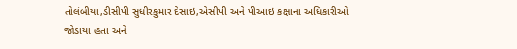તોલંબીયા,ડીસીપી સુધીરકુમાર દેસાઇ,એસીપી અને પીઆઇ કક્ષાના અધિકારીઓ જોડાયા હતા અને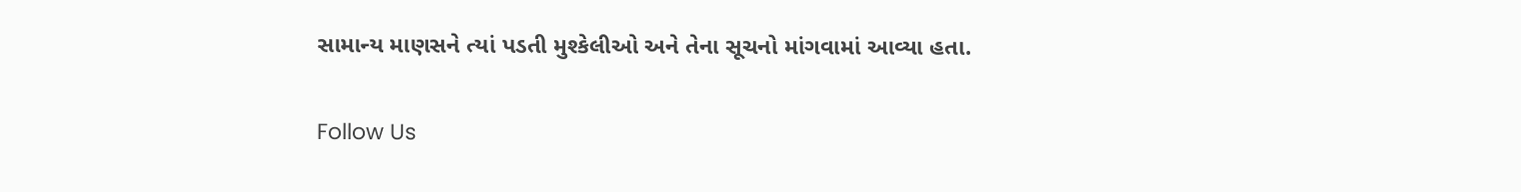સામાન્ય માણસને ત્યાં પડતી મુશ્કેલીઓ અને તેના સૂચનો માંગવામાં આવ્યા હતા.

Follow Us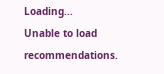Loading...
Unable to load recommendations.